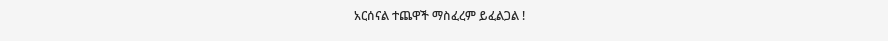አርሰናል ተጨዋች ማስፈረም ይፈልጋል !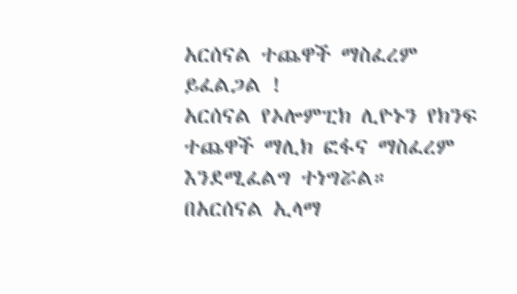አርሰናል ተጨዋች ማስፈረም ይፈልጋል !
አርሰናል የኦሎምፒክ ሊዮኑን የክንፍ ተጨዋች ማሊክ ፎፋና ማስፈረም እንደሚፈልግ ተነግሯል።
በአርሰናል ኢላማ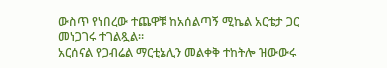ውስጥ የነበረው ተጨዋቹ ከአሰልጣኝ ሚኬል አርቴታ ጋር መነጋገሩ ተገልጿል።
አርሰናል የጋብሬል ማርቲኔሊን መልቀቅ ተከትሎ ዝውውሩ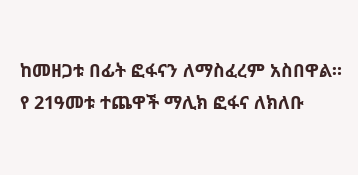ከመዘጋቱ በፊት ፎፋናን ለማስፈረም አስበዋል።
የ 21ዓመቱ ተጨዋች ማሊክ ፎፋና ለክለቡ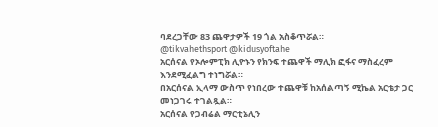ባደረጋቸው 83 ጨዋታዎች 19 ጎል አስቆጥሯል።
@tikvahethsport @kidusyoftahe
አርሰናል የኦሎምፒክ ሊዮኑን የክንፍ ተጨዋች ማሊክ ፎፋና ማስፈረም እንደሚፈልግ ተነግሯል።
በአርሰናል ኢላማ ውስጥ የነበረው ተጨዋቹ ከአሰልጣኝ ሚኬል አርቴታ ጋር መነጋገሩ ተገልጿል።
አርሰናል የጋብሬል ማርቲኔሊን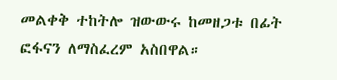መልቀቅ ተከትሎ ዝውውሩ ከመዘጋቱ በፊት ፎፋናን ለማስፈረም አስበዋል።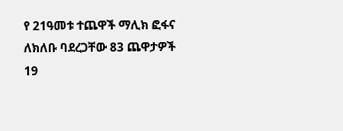የ 21ዓመቱ ተጨዋች ማሊክ ፎፋና ለክለቡ ባደረጋቸው 83 ጨዋታዎች 19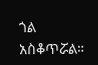ጎል አስቆጥሯል።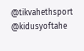@tikvahethsport @kidusyoftahe